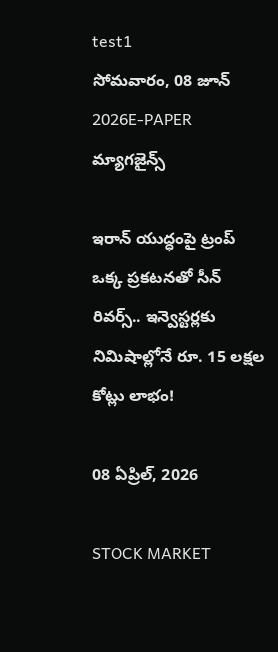test1
సోమవారం, 08 జూన్ 2026E-PAPER
మ్యాగజైన్స్

ఇరాన్ యుద్ధంపై ట్రంప్ ఒక్క ప్రకటనతో సీన్ రివర్స్.. ఇన్వెస్టర్లకు నిమిషాల్లోనే రూ. 15 లక్షల కోట్లు లాభం!

08 ఏప్రిల్, 2026

STOCK MARKET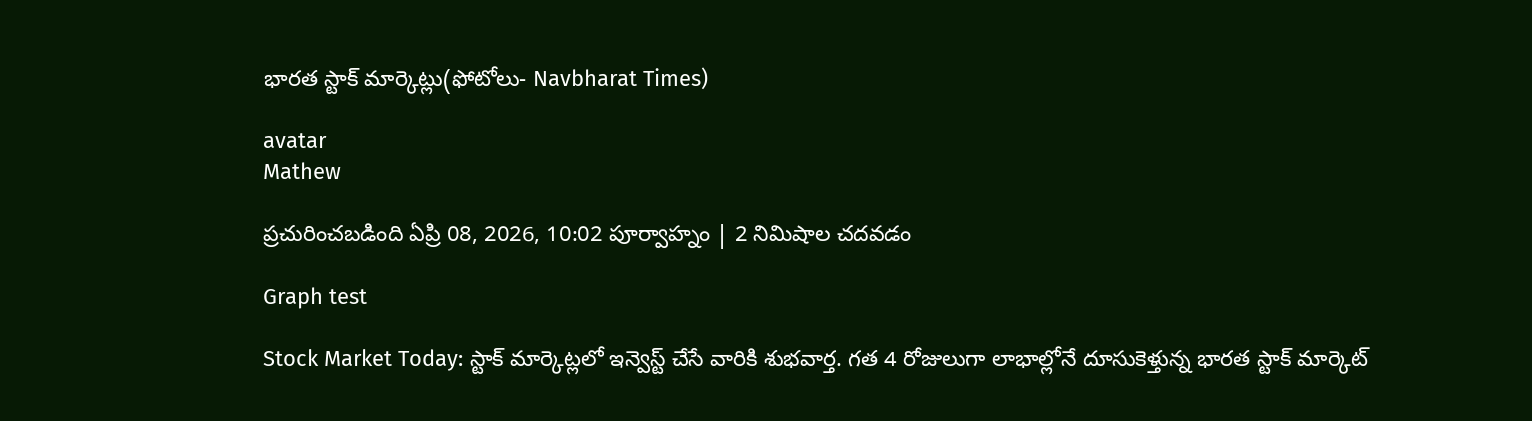భారత స్టాక్ మార్కెట్లు(ఫోటోలు- Navbharat Times)

avatar
Mathew

ప్రచురించబడింది ఏప్రి 08, 2026, 10:02 పూర్వాహ్నం | 2 నిమిషాల చదవడం

Graph test

Stock Market Today: స్టాక్ మార్కెట్లలో ఇన్వెస్ట్ చేసే వారికి శుభవార్త. గత 4 రోజులుగా లాభాల్లోనే దూసుకెళ్తున్న భారత స్టాక్ మార్కెట్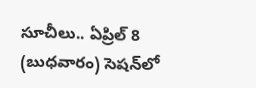సూచీలు.. ఏప్రిల్ 8 (బుధవారం) సెషన్‌లో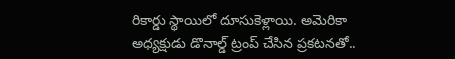రికార్డు స్థాయిలో దూసుకెళ్లాయి. అమెరికా అధ్యక్షుడు డొనాల్డ్ ట్రంప్ చేసిన ప్రకటనతో..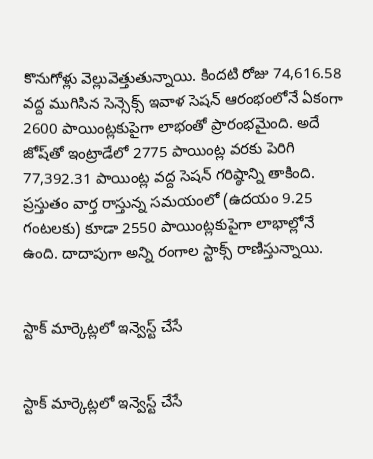కొనుగోళ్లు వెల్లువెత్తుతున్నాయి. కిందటి రోజు 74,616.58 వద్ద ముగిసిన సెన్సెక్స్ ఇవాళ సెషన్ ఆరంభంలోనే ఏకంగా 2600 పాయింట్లకుపైగా లాభంతో ప్రారంభమైంది. అదే జోష్‌తో ఇంట్రాడేలో 2775 పాయింట్ల వరకు పెరిగి 77,392.31 పాయింట్ల వద్ద సెషన్ గరిష్ఠాన్ని తాకింది. ప్రస్తుతం వార్త రాస్తున్న సమయంలో (ఉదయం 9.25 గంటలకు) కూడా 2550 పాయింట్లకుపైగా లాభాల్లోనే ఉంది. దాదాపుగా అన్ని రంగాల స్టాక్స్ రాణిస్తున్నాయి.


స్టాక్ మార్కెట్లలో ఇన్వెస్ట్ చేసే


స్టాక్ మార్కెట్లలో ఇన్వెస్ట్ చేసే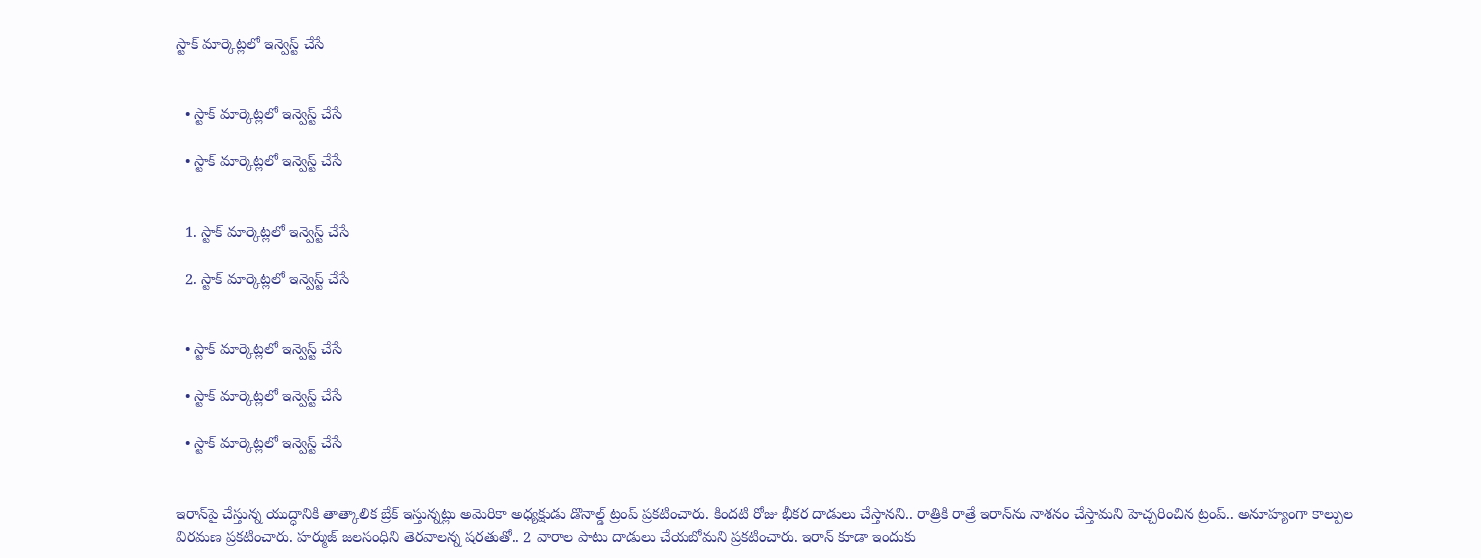స్టాక్ మార్కెట్లలో ఇన్వెస్ట్ చేసే


  • స్టాక్ మార్కెట్లలో ఇన్వెస్ట్ చేసే

  • స్టాక్ మార్కెట్లలో ఇన్వెస్ట్ చేసే


  1. స్టాక్ మార్కెట్లలో ఇన్వెస్ట్ చేసే

  2. స్టాక్ మార్కెట్లలో ఇన్వెస్ట్ చేసే


  • స్టాక్ మార్కెట్లలో ఇన్వెస్ట్ చేసే

  • స్టాక్ మార్కెట్లలో ఇన్వెస్ట్ చేసే

  • స్టాక్ మార్కెట్లలో ఇన్వెస్ట్ చేసే


ఇరాన్‌పై చేస్తున్న యుద్ధానికి తాత్కాలిక బ్రేక్ ఇస్తున్నట్లు అమెరికా అధ్యక్షుడు డొనాల్డ్ ట్రంప్ ప్రకటించారు. కిందటి రోజు భీకర దాడులు చేస్తానని.. రాత్రికి రాత్రే ఇరాన్‌ను నాశనం చేస్తామని హెచ్చరించిన ట్రంప్.. అనూహ్యంగా కాల్పుల విరమణ ప్రకటించారు. హర్ముజ్ జలసంధిని తెరవాలన్న షరతుతో.. 2 వారాల పాటు దాడులు చేయబోమని ప్రకటించారు. ఇరాన్ కూడా ఇందుకు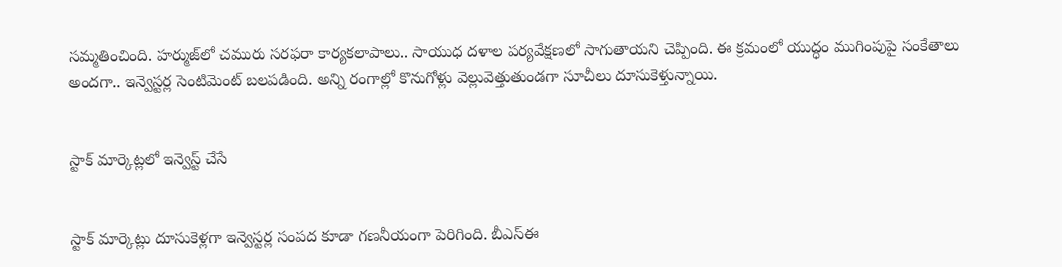సమ్మతించింది. హర్ముజ్‌లో చమురు సరఫరా కార్యకలాపాలు.. సాయుధ దళాల పర్యవేక్షణలో సాగుతాయని చెప్పింది. ఈ క్రమంలో యుద్ధం ముగింపుపై సంకేతాలు అందగా.. ఇన్వెస్టర్ల సెంటిమెంట్ బలపడింది. అన్ని రంగాల్లో కొనుగోళ్లు వెల్లువెత్తుతుండగా సూచీలు దూసుకెళ్తున్నాయి.


స్టాక్ మార్కెట్లలో ఇన్వెస్ట్ చేసే


స్టాక్ మార్కెట్లు దూసుకెళ్లగా ఇన్వెస్టర్ల సంపద కూడా గణనీయంగా పెరిగింది. బీఎస్ఈ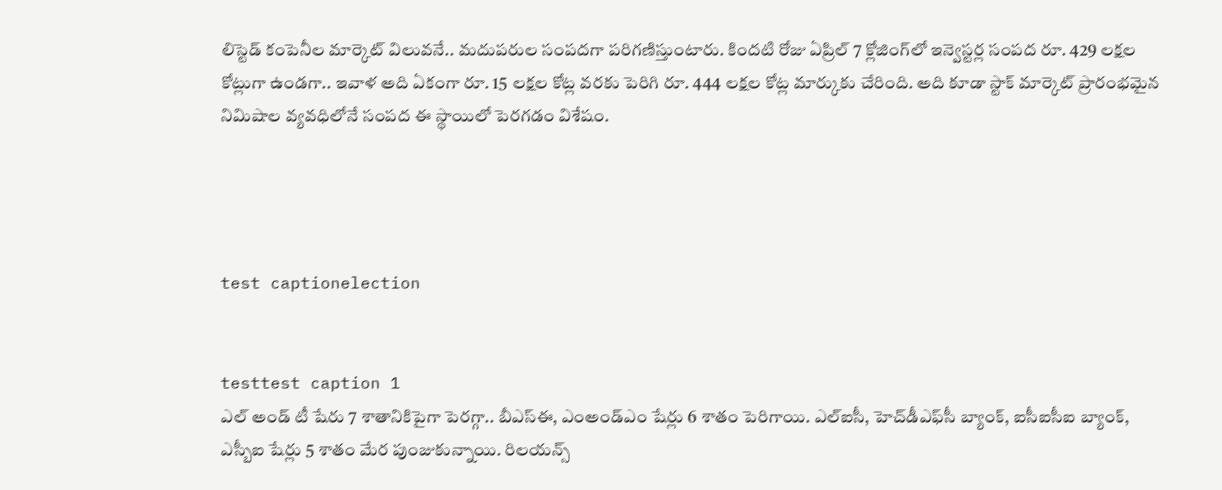లిస్టెడ్ కంపెనీల మార్కెట్ విలువనే.. మదుపరుల సంపదగా పరిగణిస్తుంటారు. కిందటి రోజు ఏప్రిల్ 7 క్లోజింగ్‌లో ఇన్వెస్టర్ల సంపద రూ. 429 లక్షల కోట్లుగా ఉండగా.. ఇవాళ అది ఏకంగా రూ. 15 లక్షల కోట్ల వరకు పెరిగి రూ. 444 లక్షల కోట్ల మార్కుకు చేరింది. అది కూడా స్టాక్ మార్కెట్ ప్రారంభమైన నిమిషాల వ్యవధిలోనే సంపద ఈ స్థాయిలో పెరగడం విశేషం.




test captionelection


testtest caption 1
ఎల్ అండ్ టీ షేరు 7 శాతానికిపైగా పెరగ్గా.. బీఎస్ఈ, ఎంఅండ్ఎం షేర్లు 6 శాతం పెరిగాయి. ఎల్ఐసీ, హెచ్‌డీఎఫ్‌సీ బ్యాంక్, ఐసీఐసీఐ బ్యాంక్, ఎస్బీఐ షేర్లు 5 శాతం మేర పుంజుకున్నాయి. రిలయన్స్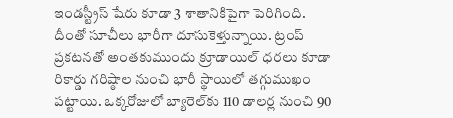ఇండస్ట్రీస్ షేరు కూడా 3 శాతానికిపైగా పెరిగింది. దీంతో సూచీలు భారీగా దూసుకెళ్తున్నాయి. ట్రంప్ ప్రకటనతో అంతకుముందు క్రూడాయిల్ ధరలు కూడా రికార్డు గరిష్ఠాల నుంచి భారీ స్థాయిలో తగ్గుముఖం పట్టాయి. ఒక్కరోజులో బ్యారెల్‌కు 110 డాలర్ల నుంచి 90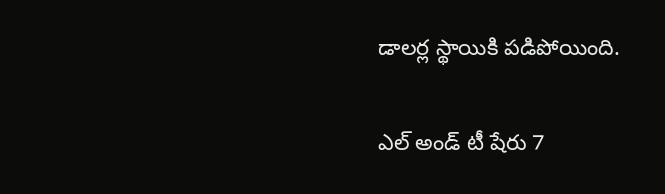డాలర్ల స్థాయికి పడిపోయింది.

ఎల్ అండ్ టీ షేరు 7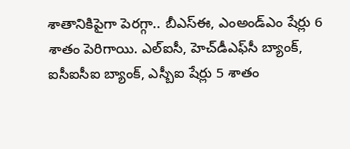శాతానికిపైగా పెరగ్గా.. బీఎస్ఈ, ఎంఅండ్ఎం షేర్లు 6 శాతం పెరిగాయి. ఎల్ఐసీ, హెచ్‌డీఎఫ్‌సీ బ్యాంక్, ఐసీఐసీఐ బ్యాంక్, ఎస్బీఐ షేర్లు 5 శాతం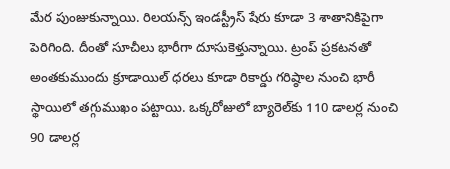మేర పుంజుకున్నాయి. రిలయన్స్ ఇండస్ట్రీస్ షేరు కూడా 3 శాతానికిపైగా పెరిగింది. దీంతో సూచీలు భారీగా దూసుకెళ్తున్నాయి. ట్రంప్ ప్రకటనతో అంతకుముందు క్రూడాయిల్ ధరలు కూడా రికార్డు గరిష్ఠాల నుంచి భారీ స్థాయిలో తగ్గుముఖం పట్టాయి. ఒక్కరోజులో బ్యారెల్‌కు 110 డాలర్ల నుంచి 90 డాలర్ల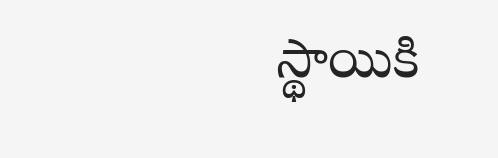స్థాయికి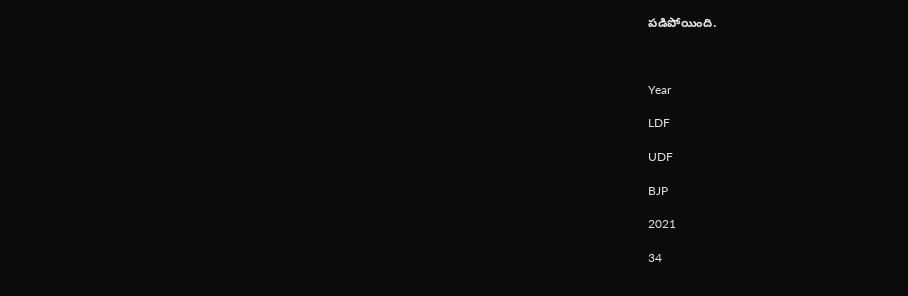పడిపోయింది.



Year

LDF

UDF

BJP

2021

34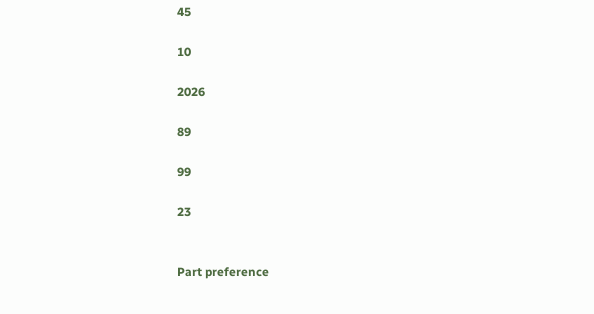45

10

2026

89

99

23


Part preference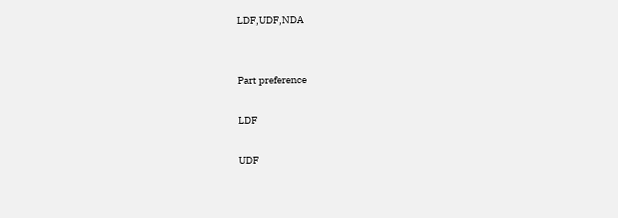LDF,UDF,NDA


Part preference

LDF

UDF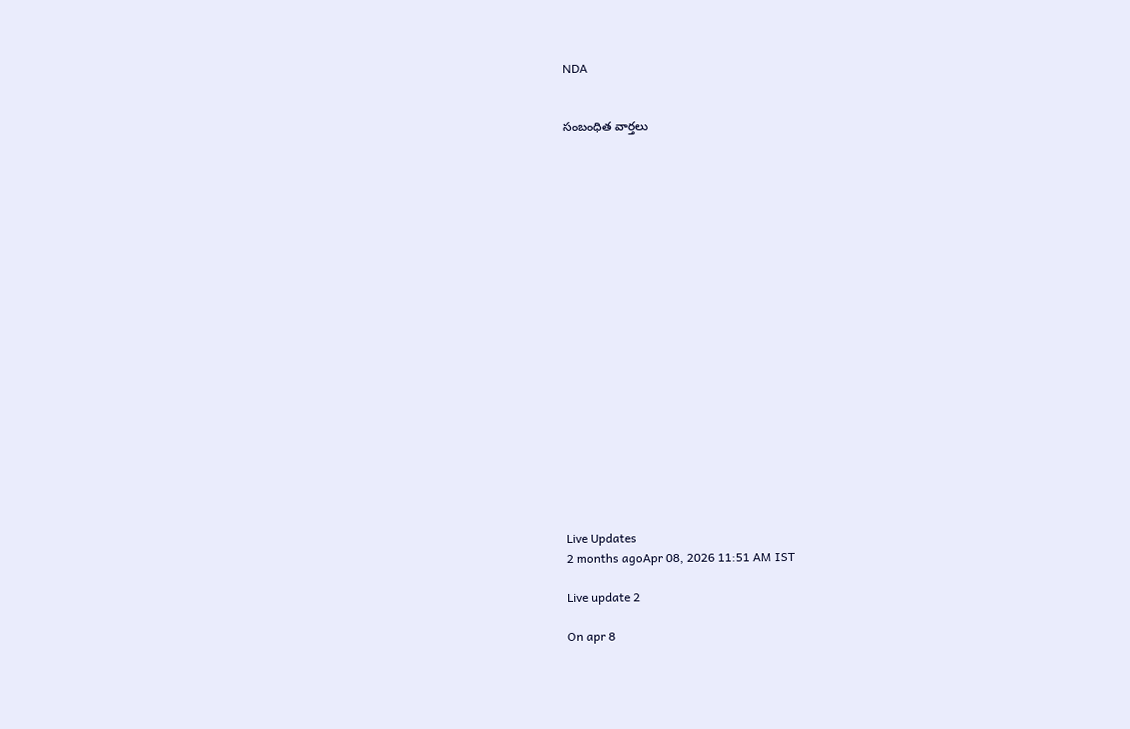NDA


సంబంధిత వార్తలు




















Live Updates
2 months agoApr 08, 2026 11:51 AM IST

Live update 2

On apr 8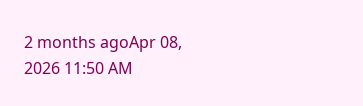2 months agoApr 08, 2026 11:50 AM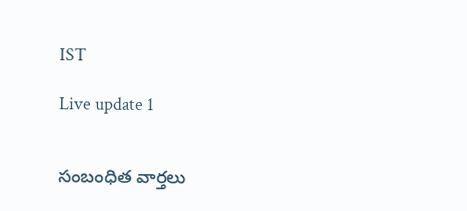IST

Live update 1


సంబంధిత వార్తలు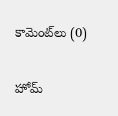కామెంట్‌లు (0)

హోమ్